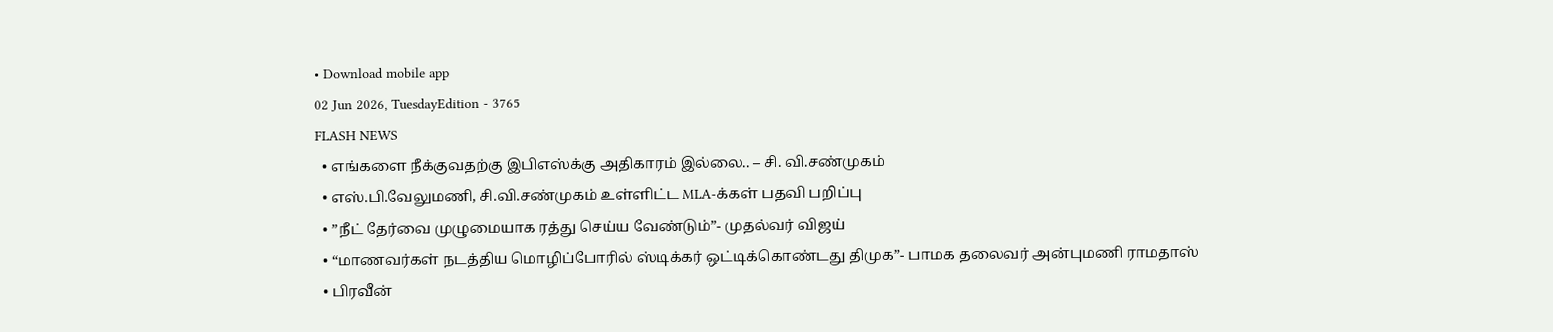• Download mobile app
02 Jun 2026, TuesdayEdition - 3765
FLASH NEWS
  • எங்களை நீக்குவதற்கு இபிஎஸ்க்கு அதிகாரம் இல்லை.. – சி. வி.சண்முகம்
  • எஸ்.பி.வேலுமணி, சி.வி.சண்முகம் உள்ளிட்ட MLA-க்கள் பதவி பறிப்பு
  • ”நீட் தேர்வை முழுமையாக ரத்து செய்ய வேண்டும்”- முதல்வர் விஜய்
  • “மாணவர்கள் நடத்திய மொழிப்போரில் ஸ்டிக்கர் ஒட்டிக்கொண்டது திமுக”- பாமக தலைவர் அன்புமணி ராமதாஸ்
  • பிரவீன்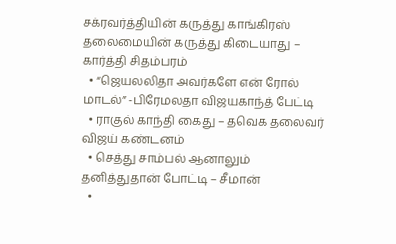சக்ரவர்த்தியின் கருத்து காங்கிரஸ் தலைமையின் கருத்து கிடையாது – கார்த்தி சிதம்பரம்
  • “ஜெயலலிதா அவர்களே என் ரோல் மாடல்” -பிரேமலதா விஜயகாந்த் பேட்டி
  • ராகுல் காந்தி கைது – தவெக தலைவர் விஜய் கண்டனம்
  • செத்து சாம்பல் ஆனாலும் தனித்துதான் போட்டி – சீமான்
  •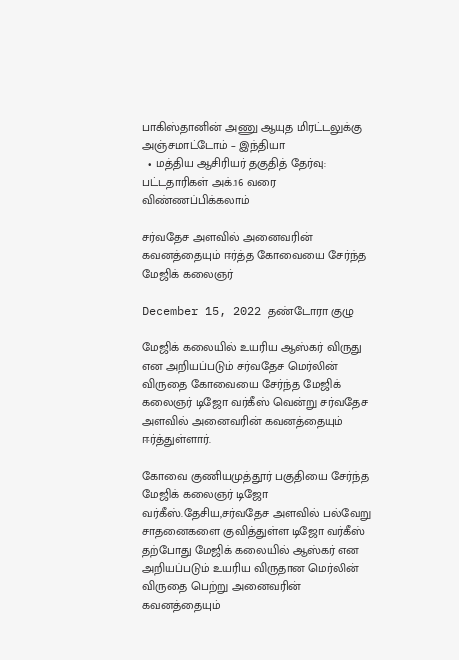பாகிஸ்தானின் அணு ஆயுத மிரட்டலுக்கு அஞ்சமாட்டோம் – இந்தியா
  • மத்திய ஆசிரியர் தகுதித் தேர்வு: பட்டதாரிகள் அக்.16 வரை விண்ணப்பிக்கலாம்

சர்வதேச அளவில் அனைவரின் கவனத்தையும் ஈர்த்த கோவையை சேர்ந்த மேஜிக் கலைஞர்

December 15, 2022 தண்டோரா குழு

மேஜிக் கலையில் உயரிய ஆஸ்கர் விருது என அறியப்படும் சர்வதேச மெர்லின் விருதை கோவையை சேர்ந்த மேஜிக் கலைஞர் டிஜோ வர்கீஸ் வென்று சர்வதேச அளவில் அனைவரின் கவனத்தையும் ஈர்த்துள்ளார்.

கோவை குணியமுத்தூர் பகுதியை சேர்ந்த மேஜிக் கலைஞர் டிஜோ வர்கீஸ்.தேசிய,சர்வதேச அளவில் பல்வேறு சாதனைகளை குவித்துள்ள டிஜோ வர்கீஸ் தற்போது மேஜிக் கலையில் ஆஸ்கர் என அறியப்படும் உயரிய விருதான மெர்லின் விருதை பெற்று அனைவரின் கவனத்தையும்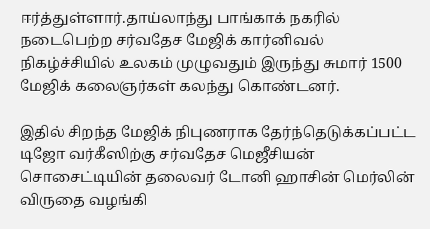ஈர்த்துள்ளார்.தாய்லாந்து பாங்காக் நகரில் நடைபெற்ற சர்வதேச மேஜிக் கார்னிவல் நிகழ்ச்சியில் உலகம் முழுவதும் இருந்து சுமார் 1500 மேஜிக் கலைஞர்கள் கலந்து கொண்டனர்.

இதில் சிறந்த மேஜிக் நிபுணராக தேர்ந்தெடுக்கப்பட்ட டிஜோ வர்கீஸிற்கு சர்வதேச மெஜீசியன் சொசைட்டியின் தலைவர் டோனி ஹாசின் மெர்லின் விருதை வழங்கி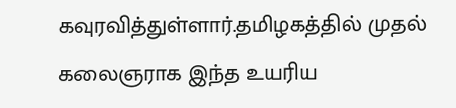கவுரவித்துள்ளார்.தமிழகத்தில் முதல் கலைஞராக இந்த உயரிய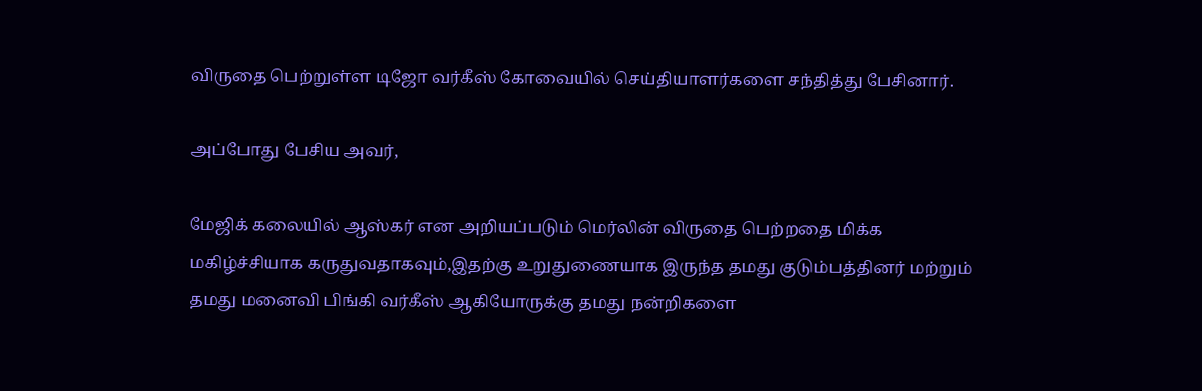விருதை பெற்றுள்ள டிஜோ வர்கீஸ் கோவையில் செய்தியாளர்களை சந்தித்து பேசினார்.

அப்போது பேசிய அவர்,

மேஜிக் கலையில் ஆஸ்கர் என அறியப்படும் மெர்லின் விருதை பெற்றதை மிக்க மகிழ்ச்சியாக கருதுவதாகவும்,இதற்கு உறுதுணையாக இருந்த தமது குடும்பத்தினர் மற்றும் தமது மனைவி பிங்கி வர்கீஸ் ஆகியோருக்கு தமது நன்றிகளை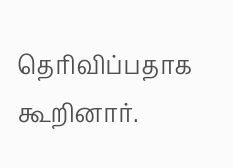தெரிவிப்பதாக கூறினார்.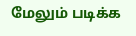மேலும் படிக்க